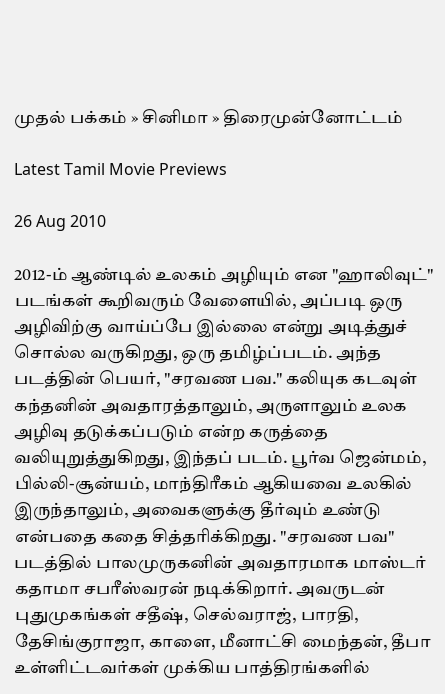முதல் பக்கம் » சினிமா » திரைமுன்னோட்டம்

Latest Tamil Movie Previews

26 Aug 2010

2012-ம் ஆண்டில் உலகம் அழியும் என "ஹாலிவுட்" படங்கள் கூறிவரும் வேளையில், அப்படி ஒரு அழிவிற்கு வாய்ப்பே இல்லை என்று அடித்துச் சொல்ல வருகிறது, ஒரு தமிழ்ப்படம். அந்த படத்தின் பெயர், "சரவண பவ." கலியுக கடவுள் கந்தனின் அவதாரத்தாலும், அருளாலும் உலக அழிவு தடுக்கப்படும் என்ற கருத்தை வலியுறுத்துகிறது, இந்தப் படம். பூர்வ ஜென்மம், பில்லி-சூன்யம், மாந்திரீகம் ஆகியவை உலகில் இருந்தாலும், அவைகளுக்கு தீர்வும் உண்டு என்பதை கதை சித்தரிக்கிறது. "சரவண பவ" படத்தில் பாலமுருகனின் அவதாரமாக மாஸ்டர் கதாமா சபரீஸ்வரன் நடிக்கிறார். அவருடன் புதுமுகங்கள் சதீஷ், செல்வராஜ், பாரதி, தேசிங்குராஜா, காளை, மீனாட்சி மைந்தன், தீபா உள்ளிட்டவர்கள் முக்கிய பாத்திரங்களில்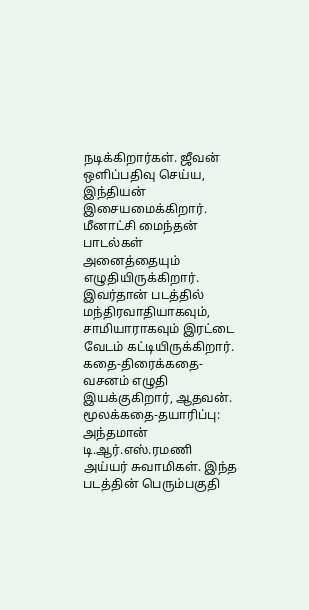நடிக்கிறார்கள். ஜீவன் ஒளிப்பதிவு செய்ய, இந்தியன் இசையமைக்கிறார். மீனாட்சி மைந்தன் பாடல்கள் அனைத்தையும் எழுதியிருக்கிறார். இவர்தான் படத்தில் மந்திரவாதியாகவும், சாமியாராகவும் இரட்டை வேடம் கட்டியிருக்கிறார். கதை-திரைக்கதை-வசனம் எழுதி இயக்குகிறார், ஆதவன். மூலக்கதை-தயாரிப்பு: அந்தமான் டி.ஆர்.எஸ்.ரமணி அய்யர் சுவாமிகள். இந்த படத்தின் பெரும்பகுதி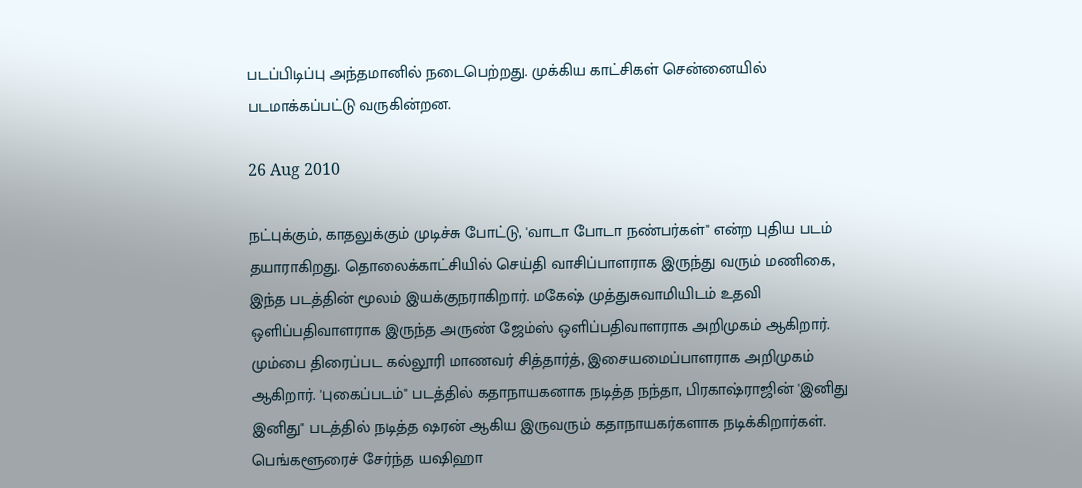படப்பிடிப்பு அந்தமானில் நடைபெற்றது. முக்கிய காட்சிகள் சென்னையில் படமாக்கப்பட்டு வருகின்றன.

26 Aug 2010

நட்புக்கும், காதலுக்கும் முடிச்சு போட்டு, 'வாடா போடா நண்பர்கள்" என்ற புதிய படம் தயாராகிறது. தொலைக்காட்சியில் செய்தி வாசிப்பாளராக இருந்து வரும் மணிகை, இந்த படத்தின் மூலம் இயக்குநராகிறார். மகேஷ் முத்துசுவாமியிடம் உதவி ஒளிப்பதிவாளராக இருந்த அருண் ஜேம்ஸ் ஒளிப்பதிவாளராக அறிமுகம் ஆகிறார். மும்பை திரைப்பட கல்லூரி மாணவர் சித்தார்த், இசையமைப்பாளராக அறிமுகம் ஆகிறார். 'புகைப்படம்" படத்தில் கதாநாயகனாக நடித்த நந்தா, பிரகாஷ்ராஜின் 'இனிது இனிது" படத்தில் நடித்த ஷரன் ஆகிய இருவரும் கதாநாயகர்களாக நடிக்கிறார்கள். பெங்களூரைச் சேர்ந்த யஷிஹா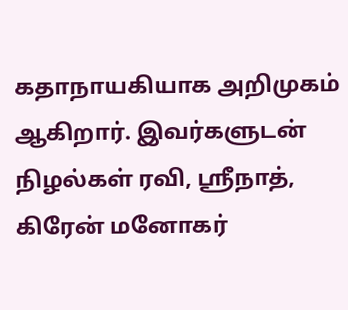கதாநாயகியாக அறிமுகம் ஆகிறார். இவர்களுடன் நிழல்கள் ரவி, ஸ்ரீநாத், கிரேன் மனோகர்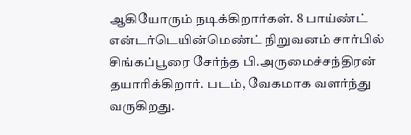ஆகியோரும் நடிக்கிறார்கள். 8 பாய்ண்ட் என்டர்டெயின்மெண்ட் நிறுவனம் சார்பில் சிங்கப்பூரை சேர்ந்த பி.அருமைச்சந்திரன் தயாரிக்கிறார். படம், வேகமாக வளர்ந்து வருகிறது.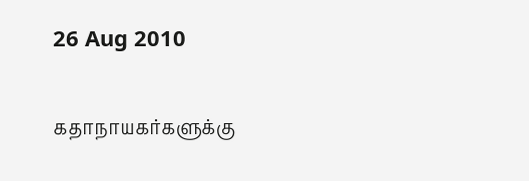26 Aug 2010

கதாநாயகர்களுக்கு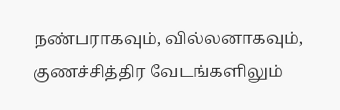நண்பராகவும், வில்லனாகவும், குணச்சித்திர வேடங்களிலும்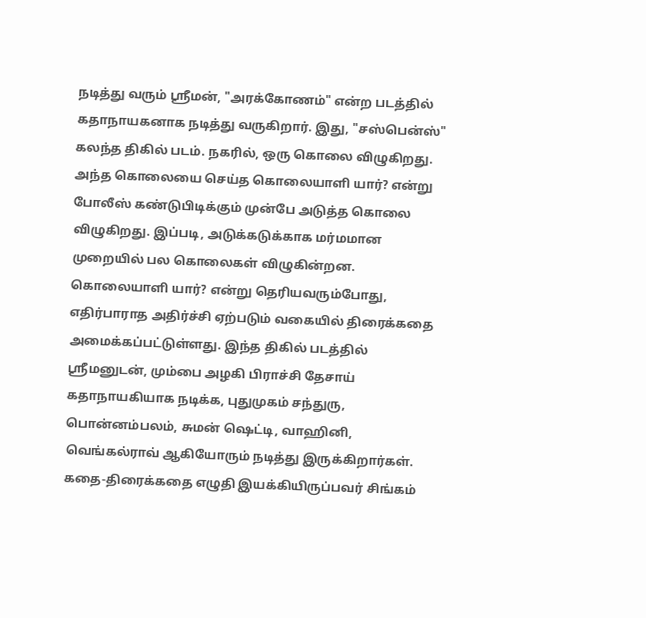நடித்து வரும் ஸ்ரீமன், "அரக்கோணம்" என்ற படத்தில் கதாநாயகனாக நடித்து வருகிறார். இது, "சஸ்பென்ஸ்" கலந்த திகில் படம். நகரில், ஒரு கொலை விழுகிறது. அந்த கொலையை செய்த கொலையாளி யார்? என்று போலீஸ் கண்டுபிடிக்கும் முன்பே அடுத்த கொலை விழுகிறது. இப்படி, அடுக்கடுக்காக மர்மமான முறையில் பல கொலைகள் விழுகின்றன. கொலையாளி யார்? என்று தெரியவரும்போது, எதிர்பாராத அதிர்ச்சி ஏற்படும் வகையில் திரைக்கதை அமைக்கப்பட்டுள்ளது. இந்த திகில் படத்தில் ஸ்ரீமனுடன், மும்பை அழகி பிராச்சி தேசாய் கதாநாயகியாக நடிக்க, புதுமுகம் சந்துரு, பொன்னம்பலம், சுமன் ஷெட்டி, வாஹினி, வெங்கல்ராவ் ஆகியோரும் நடித்து இருக்கிறார்கள். கதை-திரைக்கதை எழுதி இயக்கியிருப்பவர் சிங்கம்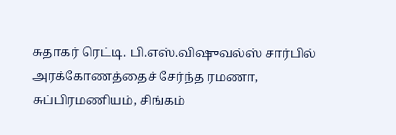சுதாகர் ரெட்டி. பி.எஸ்.விஷுவல்ஸ் சார்பில் அரக்கோணத்தைச் சேர்ந்த ரமணா, சுப்பிரமணியம், சிங்கம்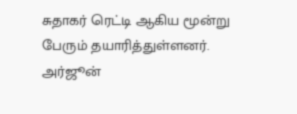சுதாகர் ரெட்டி ஆகிய மூன்று பேரும் தயாரித்துள்ளனர். அர்ஜூன்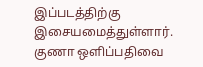இப்படத்திற்கு இசையமைத்துள்ளார். குணா ஒளிப்பதிவை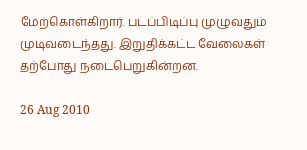மேற்கொள்கிறார். படப்பிடிப்பு முழுவதும் முடிவடைந்தது. இறுதிக்கட்ட வேலைகள் தற்போது நடைபெறுகின்றன.

26 Aug 2010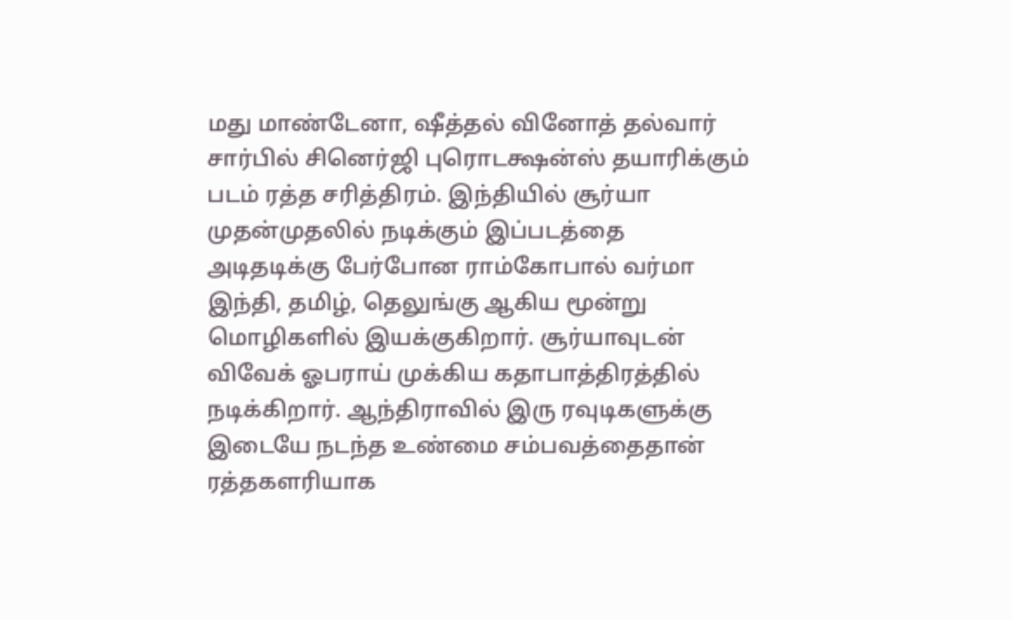மது மாண்டேனா, ஷீத்தல் வினோத் தல்வார் சார்பில் சினெர்ஜி புரொடக்ஷன்ஸ் தயாரிக்கும் படம் ரத்த சரித்திரம். இந்தியில் சூர்யா முதன்முதலில் நடிக்கும் இப்படத்தை அடிதடிக்கு பேர்போன ராம்கோபால் வர்மா இந்தி, தமிழ், தெலுங்கு ஆகிய மூன்று மொழிகளில் இயக்குகிறார். சூர்யாவுடன் விவேக் ஓபராய் முக்கிய கதாபாத்திரத்தில் நடிக்கிறார். ஆந்திராவில் இரு ரவுடிகளுக்கு இடையே நடந்த உண்மை சம்பவத்தைதான் ரத்தகளரியாக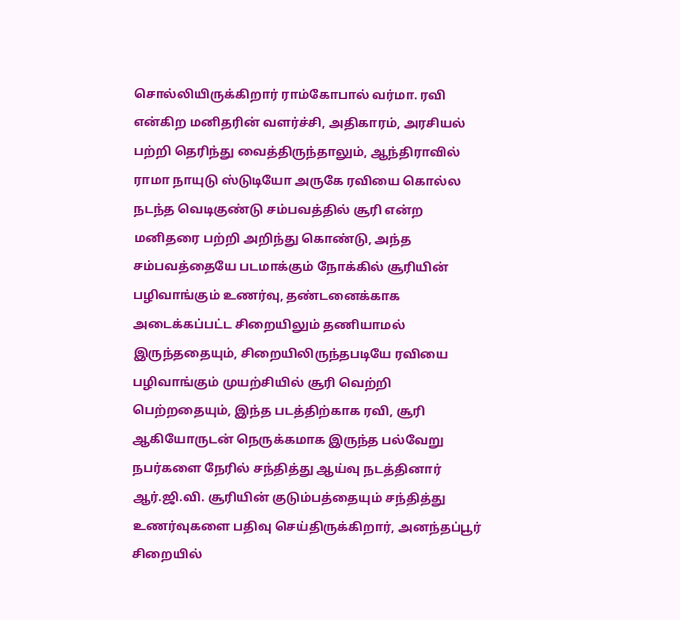சொல்லியிருக்கிறார் ராம்கோபால் வர்மா. ரவி என்கிற மனிதரின் வளர்ச்சி, அதிகாரம், அரசியல் பற்றி தெரிந்து வைத்திருந்தாலும், ஆந்திராவில் ராமா நாயுடு ஸ்டுடியோ அருகே ரவியை கொல்ல நடந்த வெடிகுண்டு சம்பவத்தில் சூரி என்ற மனிதரை பற்றி அறிந்து கொண்டு, அந்த சம்பவத்தையே படமாக்கும் நோக்கில் சூரியின் பழிவாங்கும் உணர்வு, தண்டனைக்காக அடைக்கப்பட்ட சிறையிலும் தணியாமல் இருந்ததையும், சிறையிலிருந்தபடியே ரவியை பழிவாங்கும் முயற்சியில் சூரி வெற்றி பெற்றதையும், இந்த படத்திற்காக ரவி, சூரி ஆகியோருடன் நெருக்கமாக இருந்த பல்வேறு நபர்களை நேரில் சந்தித்து ஆய்வு நடத்தினார் ஆர்.ஜி.வி. சூரியின் குடும்பத்தையும் சந்தித்து உணர்வுகளை பதிவு செய்திருக்கிறார், அனந்தப்பூர் சிறையில்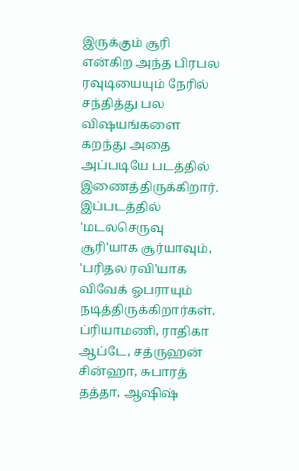இருக்கும் சூரி என்கிற அந்த பிரபல ரவுடியையும் நேரில் சந்தித்து பல விஷயங்களை கறந்து அதை அப்படியே படத்தில் இணைத்திருக்கிறார். இப்படத்தில் 'மடலசெருவு சூரி'யாக சூர்யாவும், 'பரிதல ரவி'யாக விவேக் ஓபராயும் நடித்திருக்கிறார்கள். ப்ரியாமணி, ராதிகா ஆப்டே, சத்ருஹன் சின்ஹா, சுபாரத் தத்தா, ஆஷிஷ்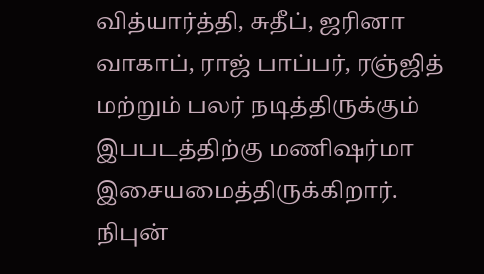வித்யார்த்தி, சுதீப், ஜரினா வாகாப், ராஜ் பாப்பர், ரஞ்ஜித் மற்றும் பலர் நடித்திருக்கும் இபபடத்திற்கு மணிஷர்மா இசையமைத்திருக்கிறார். நிபுன்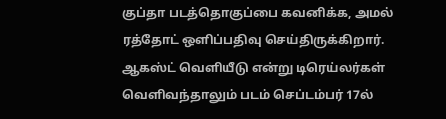குப்தா படத்தொகுப்பை கவனிக்க, அமல் ரத்தோட் ஒளிப்பதிவு செய்திருக்கிறார். ஆகஸ்ட் வெளியீடு என்று டிரெய்லர்கள் வெளிவந்தாலும் படம் செப்டம்பர் 17ல்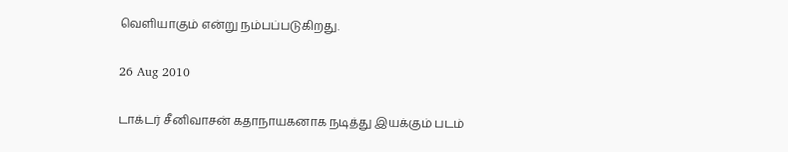வெளியாகும் என்று நம்பப்படுகிறது.

26 Aug 2010

டாக்டர் சீனிவாசன் கதாநாயகனாக நடித்து இயக்கும் படம்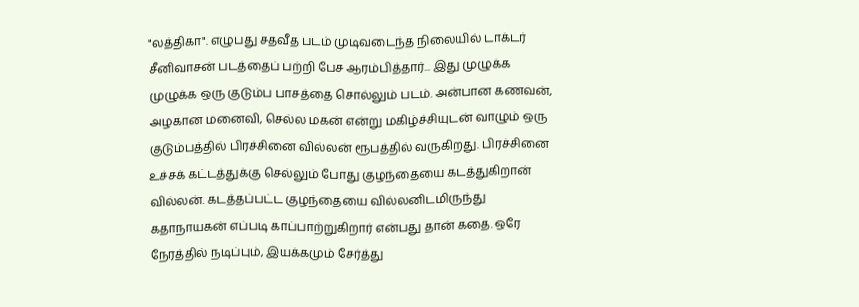"லத்திகா". எழுபது சதவீத படம் முடிவடைந்த நிலையில் டாக்டர் சீனிவாசன் படத்தைப் பற்றி பேச ஆரம்பித்தார்... இது முழுக்க முழுக்க ஒரு குடும்ப பாசத்தை சொல்லும் படம். அன்பான கணவன், அழகான மனைவி, செல்ல மகன் என்று மகிழ்ச்சியுடன் வாழும் ஒரு குடும்பத்தில் பிரச்சினை வில்லன் ரூபத்தில் வருகிறது. பிரச்சினை உச்சக் கட்டத்துக்கு செல்லும் போது குழந்தையை கடத்துகிறான் வில்லன். கடத்தப்பட்ட குழந்தையை வில்லனிடமிருந்து கதாநாயகன் எப்படி காப்பாற்றுகிறார் என்பது தான் கதை. ஒரே நேரத்தில் நடிப்பும், இயக்கமும் சேர்த்து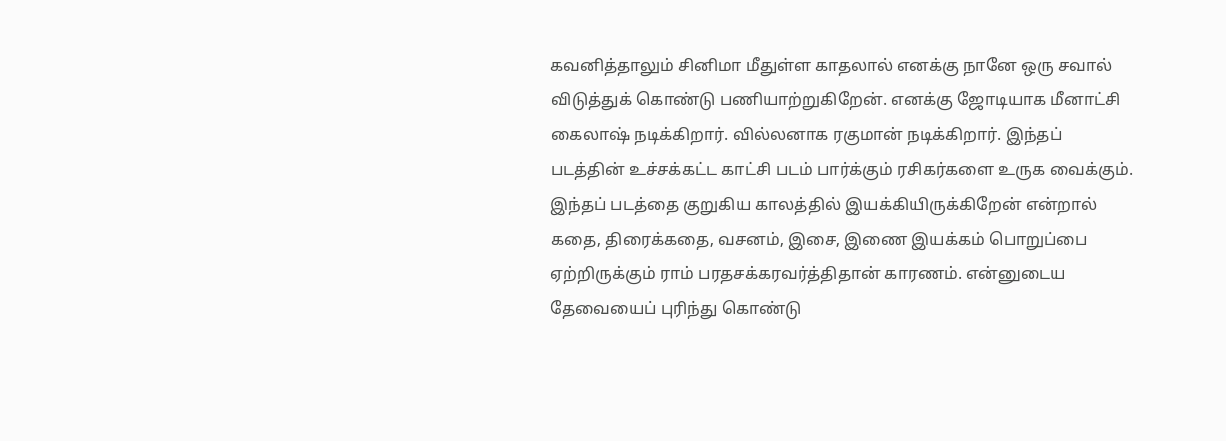கவனித்தாலும் சினிமா மீதுள்ள காதலால் எனக்கு நானே ஒரு சவால் விடுத்துக் கொண்டு பணியாற்றுகிறேன். எனக்கு ஜோடியாக மீனாட்சி கைலாஷ் நடிக்கிறார். வில்லனாக ரகுமான் நடிக்கிறார். இந்தப் படத்தின் உச்சக்கட்ட காட்சி படம் பார்க்கும் ரசிகர்களை உருக வைக்கும். இந்தப் படத்தை குறுகிய காலத்தில் இயக்கியிருக்கிறேன் என்றால் கதை, திரைக்கதை, வசனம், இசை, இணை இயக்கம் பொறுப்பை ஏற்றிருக்கும் ராம் பரதசக்கரவர்த்திதான் காரணம். என்னுடைய தேவையைப் புரிந்து கொண்டு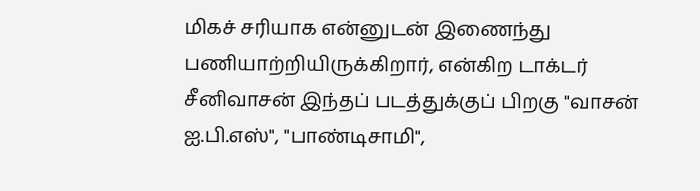மிகச் சரியாக என்னுடன் இணைந்து பணியாற்றியிருக்கிறார், என்கிற டாக்டர் சீனிவாசன் இந்தப் படத்துக்குப் பிறகு "வாசன் ஐ.பி.எஸ்", "பாண்டிசாமி",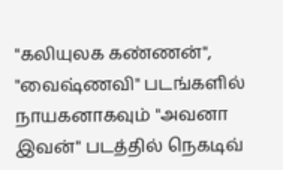"கலியுலக கண்ணன்", "வைஷ்ணவி" படங்களில் நாயகனாகவும் "அவனா இவன்" படத்தில் நெகடிவ்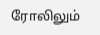ரோலிலும்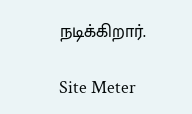நடிக்கிறார்.

Site Meter